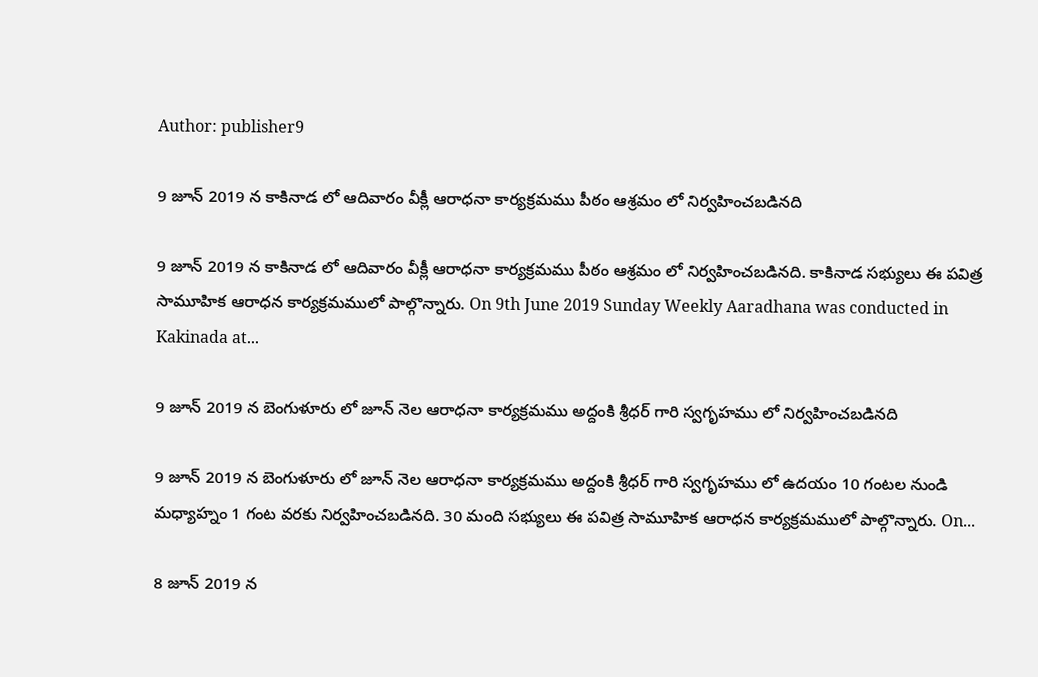Author: publisher9

9 జూన్ 2019 న కాకినాడ లో ఆదివారం వీక్లీ ఆరాధనా కార్యక్రమము పీఠం ఆశ్రమం లో నిర్వహించబడినది

9 జూన్ 2019 న కాకినాడ లో ఆదివారం వీక్లీ ఆరాధనా కార్యక్రమము పీఠం ఆశ్రమం లో నిర్వహించబడినది. కాకినాడ సభ్యులు ఈ పవిత్ర సామూహిక ఆరాధన కార్యక్రమములో పాల్గొన్నారు. On 9th June 2019 Sunday Weekly Aaradhana was conducted in Kakinada at...

9 జూన్ 2019 న బెంగుళూరు లో జూన్ నెల ఆరాధనా కార్యక్రమము అద్దంకి శ్రీధర్ గారి స్వగృహము లో నిర్వహించబడినది

9 జూన్ 2019 న బెంగుళూరు లో జూన్ నెల ఆరాధనా కార్యక్రమము అద్దంకి శ్రీధర్ గారి స్వగృహము లో ఉదయం 10 గంటల నుండి మధ్యాహ్నం 1 గంట వరకు నిర్వహించబడినది. 30 మంది సభ్యులు ఈ పవిత్ర సామూహిక ఆరాధన కార్యక్రమములో పాల్గొన్నారు. On...

8 జూన్ 2019 న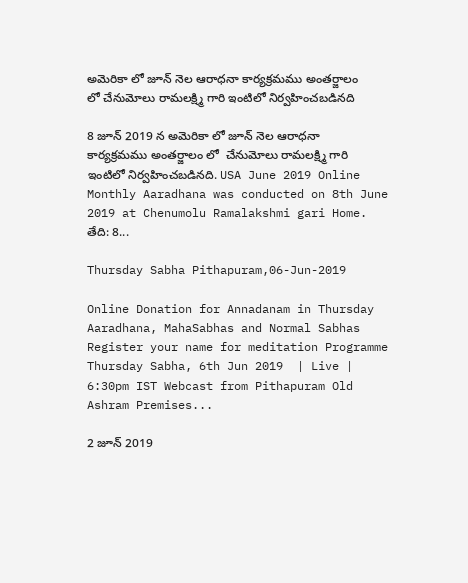అమెరికా లో జూన్ నెల ఆరాధనా కార్యక్రమము అంతర్జాలం లో చేనుమోలు రామలక్ష్మి గారి ఇంటిలో నిర్వహించబడినది

8 జూన్ 2019 న అమెరికా లో జూన్ నెల ఆరాధనా కార్యక్రమము అంతర్జాలం లో  చేనుమోలు రామలక్ష్మి గారి ఇంటిలో నిర్వహించబడినది. USA June 2019 Online Monthly Aaradhana was conducted on 8th June 2019 at Chenumolu Ramalakshmi gari Home. తేది: 8...

Thursday Sabha Pithapuram,06-Jun-2019

Online Donation for Annadanam in Thursday Aaradhana, MahaSabhas and Normal Sabhas Register your name for meditation Programme  Thursday Sabha, 6th Jun 2019  | Live | 6:30pm IST Webcast from Pithapuram Old Ashram Premises...

2 జూన్ 2019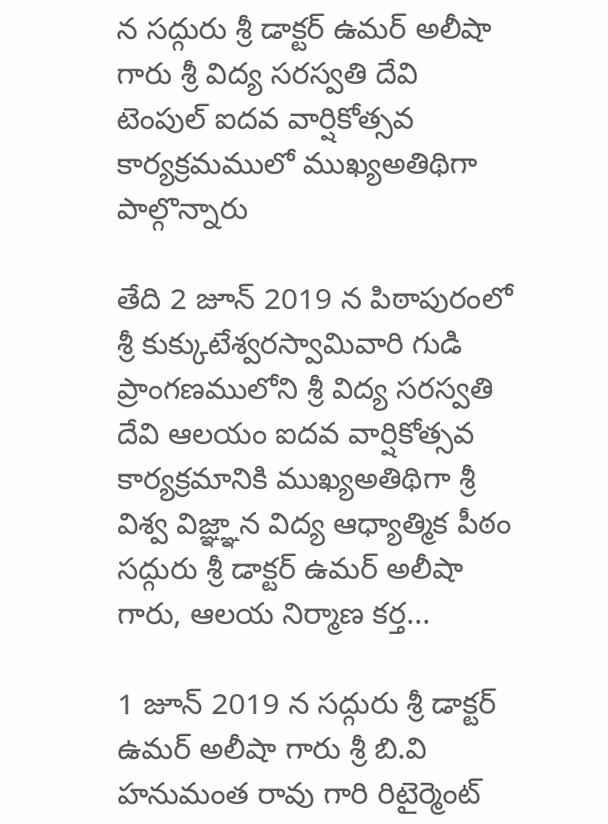న సద్గురు శ్రీ డాక్టర్ ఉమర్ అలీషా గారు శ్రీ విద్య సరస్వతి దేవి టెంపుల్ ఐదవ వార్షికోత్సవ కార్యక్రమములో ముఖ్యఅతిథిగా పాల్గొన్నారు

తేది 2 జూన్ 2019 న పిఠాపురంలో శ్రీ కుక్కుటేశ్వరస్వామివారి గుడి ప్రాంగణములోని శ్రీ విద్య సరస్వతి దేవి ఆలయం ఐదవ వార్షికోత్సవ కార్యక్రమానికి ముఖ్యఅతిథిగా శ్రీ విశ్వ విజ్ఞ్ఞాన విద్య ఆధ్యాత్మిక పీఠం సద్గురు శ్రీ డాక్టర్ ఉమర్ అలీషా గారు, ఆలయ నిర్మాణ కర్త...

1 జూన్ 2019 న సద్గురు శ్రీ డాక్టర్ ఉమర్ అలీషా గారు శ్రీ బి.వి హనుమంత రావు గారి రిటైర్మెంట్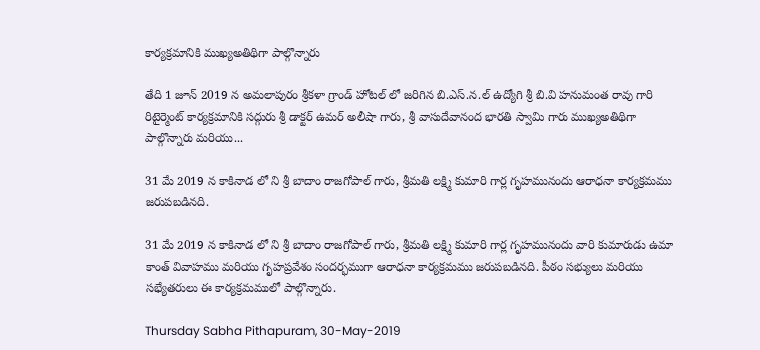కార్యక్రమానికి ముఖ్యఅతిథిగా పాల్గొన్నారు

తేది 1 జూన్ 2019 న అమలాపురం శ్రీకళా గ్రాండ్ హోటల్ లో జరిగిన బి.ఎస్.న.ల్ ఉద్యోగి శ్రీ బి.వి హనుమంత రావు గారి రిటైర్మెంట్ కార్యక్రమానికి సద్గురు శ్రీ డాక్టర్ ఉమర్ అలీషా గారు, శ్రీ వాసుదేవానంద భారతి స్వామి గారు ముఖ్యఅతిథిగా పాల్గొన్నారు మరియు...

31 మే 2019 న కాకినాడ లో ని శ్రీ బాదాం రాజగోపాల్ గారు, శ్రీమతి లక్ష్మి కుమారి గార్ల గృహమునందు ఆరాధనా కార్యక్రమము జరుపబడినది.

31 మే 2019 న కాకినాడ లో ని శ్రీ బాదాం రాజగోపాల్ గారు, శ్రీమతి లక్ష్మి కుమారి గార్ల గృహమునందు వారి కుమారుడు ఉమా కాంత్ వివాహము మరియు గృహప్రవేశం సందర్భముగా ఆరాధనా కార్యక్రమము జరుపబడినది. పీఠం సభ్యులు మరియు సభ్యేతరులు ఈ కార్యక్రమములో పాల్గొన్నారు.

Thursday Sabha Pithapuram, 30-May-2019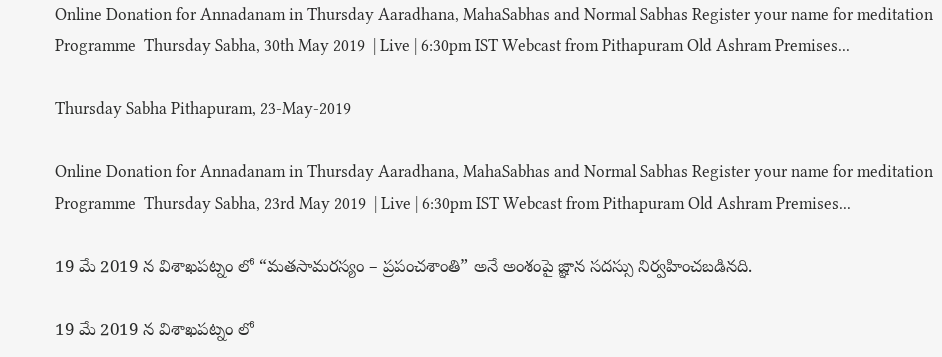Online Donation for Annadanam in Thursday Aaradhana, MahaSabhas and Normal Sabhas Register your name for meditation Programme  Thursday Sabha, 30th May 2019  | Live | 6:30pm IST Webcast from Pithapuram Old Ashram Premises...

Thursday Sabha Pithapuram, 23-May-2019

Online Donation for Annadanam in Thursday Aaradhana, MahaSabhas and Normal Sabhas Register your name for meditation Programme  Thursday Sabha, 23rd May 2019  | Live | 6:30pm IST Webcast from Pithapuram Old Ashram Premises...

19 మే 2019 న విశాఖపట్నం లో “మతసామరస్యం – ప్రపంచశాంతి” అనే అంశంపై జ్ఞాన సదస్సు నిర్వహించబడినది.

19 మే 2019 న విశాఖపట్నం లో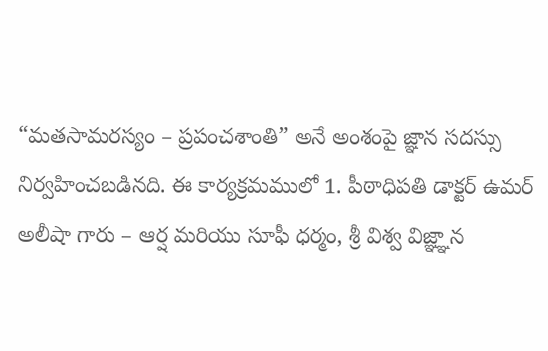“మతసామరస్యం – ప్రపంచశాంతి” అనే అంశంపై జ్ఞాన సదస్సు నిర్వహించబడినది. ఈ కార్యక్రమములో 1. పీఠాధిపతి డాక్టర్ ఉమర్ అలీషా గారు – ఆర్ష మరియు సూఫీ ధర్మం, శ్రీ విశ్వ విజ్ఞ్ఞాన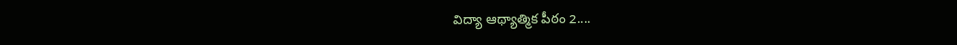విద్యా ఆథ్యాత్మిక పీఠం 2....